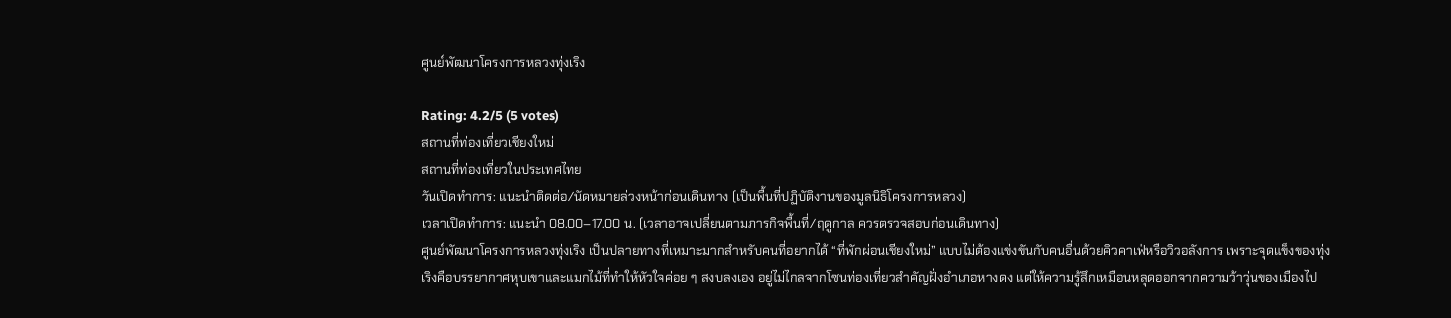ศูนย์พัฒนาโครงการหลวงทุ่งเริง

Rating: 4.2/5 (5 votes)
สถานที่ท่องเที่ยวเชียงใหม่
สถานที่ท่องเที่ยวในประเทศไทย
วันเปิดทำการ: แนะนำติดต่อ/นัดหมายล่วงหน้าก่อนเดินทาง (เป็นพื้นที่ปฏิบัติงานของมูลนิธิโครงการหลวง)
เวลาเปิดทำการ: แนะนำ 08.00–17.00 น. (เวลาอาจเปลี่ยนตามภารกิจพื้นที่/ฤดูกาล ควรตรวจสอบก่อนเดินทาง)
ศูนย์พัฒนาโครงการหลวงทุ่งเริง เป็นปลายทางที่เหมาะมากสำหรับคนที่อยากได้ “ที่พักผ่อนเชียงใหม่” แบบไม่ต้องแข่งขันกับคนอื่นด้วยคิวคาเฟ่หรือวิวอลังการ เพราะจุดแข็งของทุ่งเริงคือบรรยากาศหุบเขาและแมกไม้ที่ทำให้หัวใจค่อย ๆ สงบลงเอง อยู่ไม่ไกลจากโซนท่องเที่ยวสำคัญฝั่งอำเภอหางดง แต่ให้ความรู้สึกเหมือนหลุดออกจากความว้าวุ่นของเมืองไป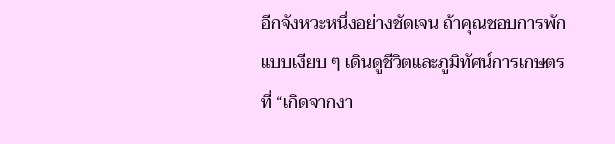อีกจังหวะหนึ่งอย่างชัดเจน ถ้าคุณชอบการพักแบบเงียบ ๆ เดินดูชีวิตและภูมิทัศน์การเกษตรที่ “เกิดจากงา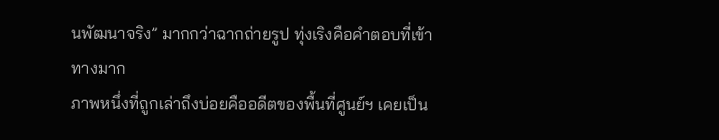นพัฒนาจริง” มากกว่าฉากถ่ายรูป ทุ่งเริงคือคำตอบที่เข้าทางมาก
ภาพหนึ่งที่ถูกเล่าถึงบ่อยคืออดีตของพื้นที่ศูนย์ฯ เคยเป็น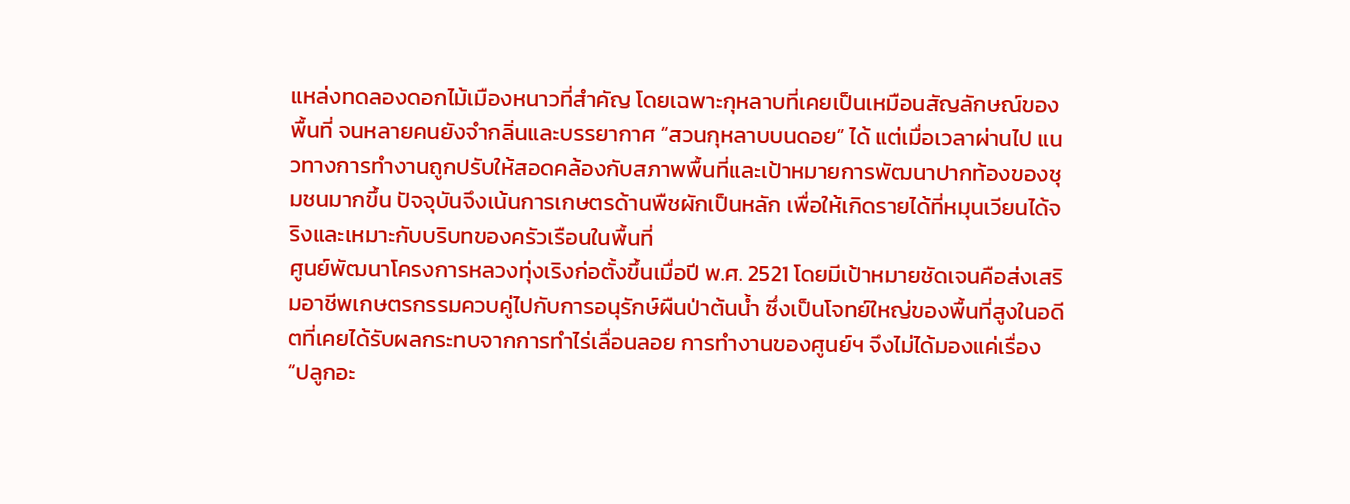แหล่งทดลองดอกไม้เมืองหนาวที่สำคัญ โดยเฉพาะกุหลาบที่เคยเป็นเหมือนสัญลักษณ์ของพื้นที่ จนหลายคนยังจำกลิ่นและบรรยากาศ “สวนกุหลาบบนดอย” ได้ แต่เมื่อเวลาผ่านไป แนวทางการทำงานถูกปรับให้สอดคล้องกับสภาพพื้นที่และเป้าหมายการพัฒนาปากท้องของชุมชนมากขึ้น ปัจจุบันจึงเน้นการเกษตรด้านพืชผักเป็นหลัก เพื่อให้เกิดรายได้ที่หมุนเวียนได้จริงและเหมาะกับบริบทของครัวเรือนในพื้นที่
ศูนย์พัฒนาโครงการหลวงทุ่งเริงก่อตั้งขึ้นเมื่อปี พ.ศ. 2521 โดยมีเป้าหมายชัดเจนคือส่งเสริมอาชีพเกษตรกรรมควบคู่ไปกับการอนุรักษ์ผืนป่าต้นน้ำ ซึ่งเป็นโจทย์ใหญ่ของพื้นที่สูงในอดีตที่เคยได้รับผลกระทบจากการทำไร่เลื่อนลอย การทำงานของศูนย์ฯ จึงไม่ได้มองแค่เรื่อง “ปลูกอะ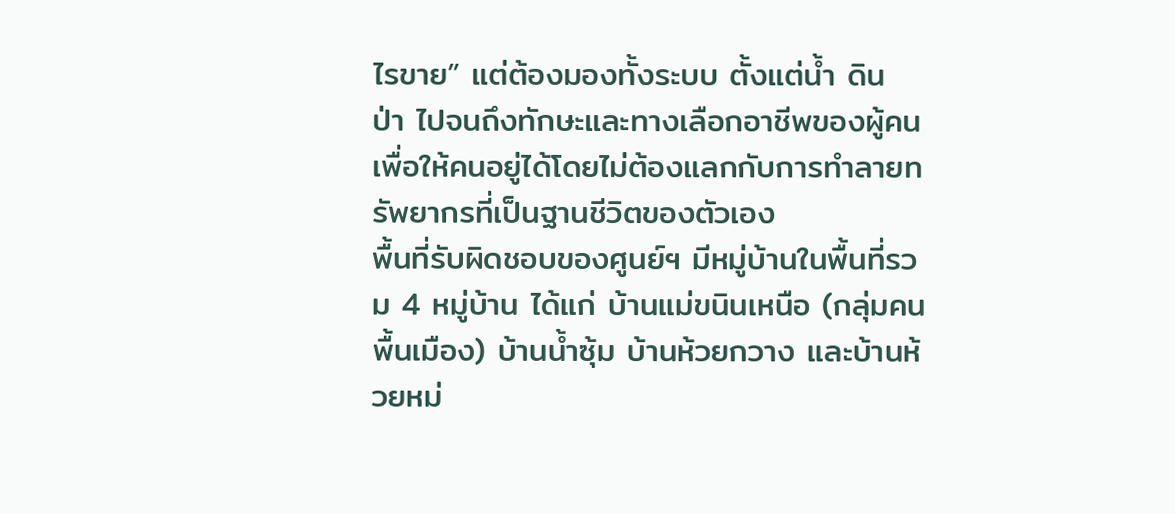ไรขาย” แต่ต้องมองทั้งระบบ ตั้งแต่น้ำ ดิน ป่า ไปจนถึงทักษะและทางเลือกอาชีพของผู้คน เพื่อให้คนอยู่ได้โดยไม่ต้องแลกกับการทำลายทรัพยากรที่เป็นฐานชีวิตของตัวเอง
พื้นที่รับผิดชอบของศูนย์ฯ มีหมู่บ้านในพื้นที่รวม 4 หมู่บ้าน ได้แก่ บ้านแม่ขนินเหนือ (กลุ่มคนพื้นเมือง) บ้านน้ำซุ้ม บ้านห้วยกวาง และบ้านห้วยหม่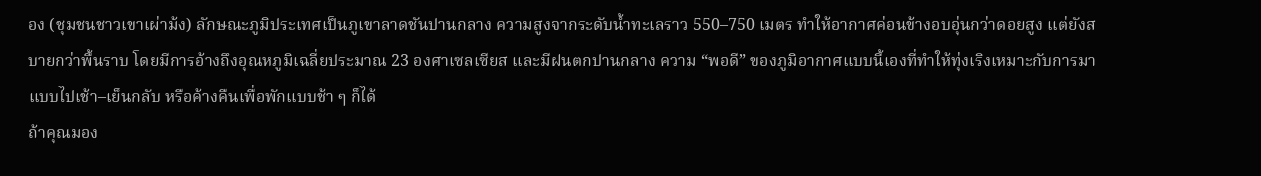อง (ชุมชนชาวเขาเผ่าม้ง) ลักษณะภูมิประเทศเป็นภูเขาลาดชันปานกลาง ความสูงจากระดับน้ำทะเลราว 550–750 เมตร ทำให้อากาศค่อนข้างอบอุ่นกว่าดอยสูง แต่ยังสบายกว่าพื้นราบ โดยมีการอ้างถึงอุณหภูมิเฉลี่ยประมาณ 23 องศาเซลเซียส และมีฝนตกปานกลาง ความ “พอดี” ของภูมิอากาศแบบนี้เองที่ทำให้ทุ่งเริงเหมาะกับการมาแบบไปเช้า–เย็นกลับ หรือค้างคืนเพื่อพักแบบช้า ๆ ก็ได้
ถ้าคุณมอง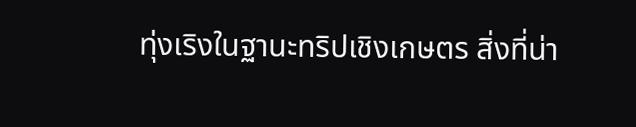ทุ่งเริงในฐานะทริปเชิงเกษตร สิ่งที่น่า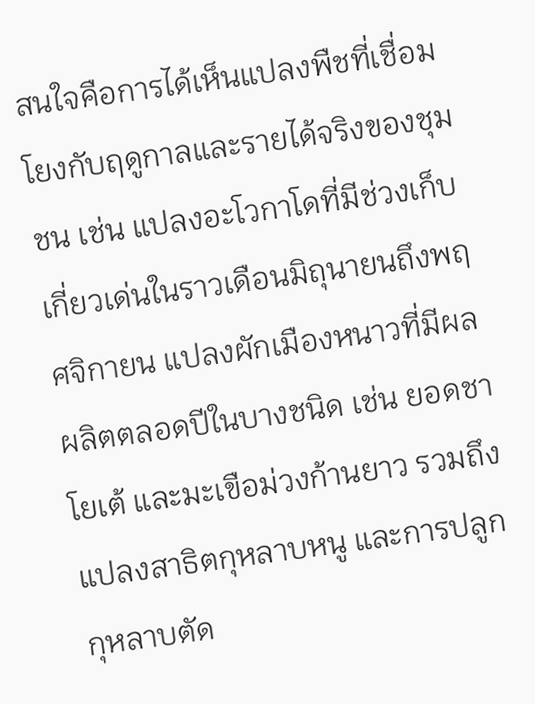สนใจคือการได้เห็นแปลงพืชที่เชื่อมโยงกับฤดูกาลและรายได้จริงของชุมชน เช่น แปลงอะโวกาโดที่มีช่วงเก็บเกี่ยวเด่นในราวเดือนมิถุนายนถึงพฤศจิกายน แปลงผักเมืองหนาวที่มีผลผลิตตลอดปีในบางชนิด เช่น ยอดชาโยเต้ และมะเขือม่วงก้านยาว รวมถึงแปลงสาธิตกุหลาบหนู และการปลูกกุหลาบตัด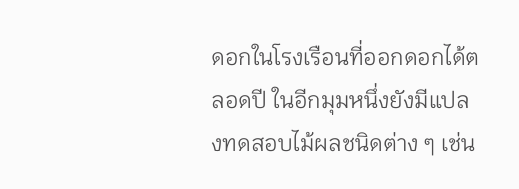ดอกในโรงเรือนที่ออกดอกได้ตลอดปี ในอีกมุมหนึ่งยังมีแปลงทดสอบไม้ผลชนิดต่าง ๆ เช่น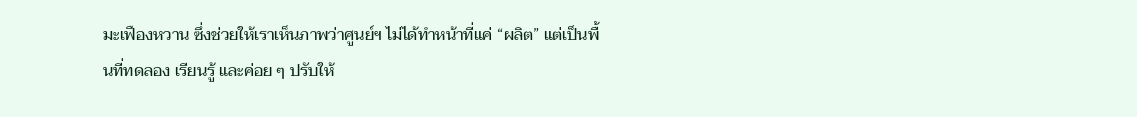มะเฟืองหวาน ซึ่งช่วยให้เราเห็นภาพว่าศูนย์ฯ ไม่ได้ทำหน้าที่แค่ “ผลิต” แต่เป็นพื้นที่ทดลอง เรียนรู้ และค่อย ๆ ปรับให้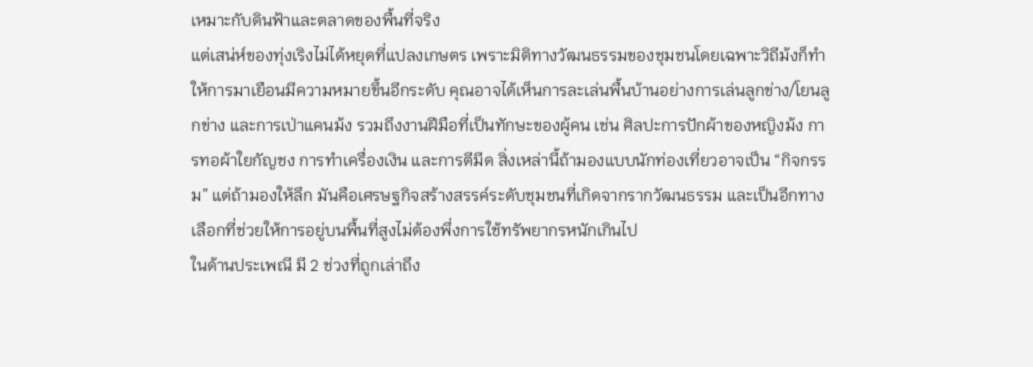เหมาะกับดินฟ้าและตลาดของพื้นที่จริง
แต่เสน่ห์ของทุ่งเริงไม่ได้หยุดที่แปลงเกษตร เพราะมิติทางวัฒนธรรมของชุมชนโดยเฉพาะวิถีม้งก็ทำให้การมาเยือนมีความหมายขึ้นอีกระดับ คุณอาจได้เห็นการละเล่นพื้นบ้านอย่างการเล่นลูกข่าง/โยนลูกข่าง และการเป่าแคนม้ง รวมถึงงานฝีมือที่เป็นทักษะของผู้คน เช่น ศิลปะการปักผ้าของหญิงม้ง การทอผ้าใยกัญชง การทำเครื่องเงิน และการตีมีด สิ่งเหล่านี้ถ้ามองแบบนักท่องเที่ยวอาจเป็น “กิจกรรม” แต่ถ้ามองให้ลึก มันคือเศรษฐกิจสร้างสรรค์ระดับชุมชนที่เกิดจากรากวัฒนธรรม และเป็นอีกทางเลือกที่ช่วยให้การอยู่บนพื้นที่สูงไม่ต้องพึ่งการใช้ทรัพยากรหนักเกินไป
ในด้านประเพณี มี 2 ช่วงที่ถูกเล่าถึง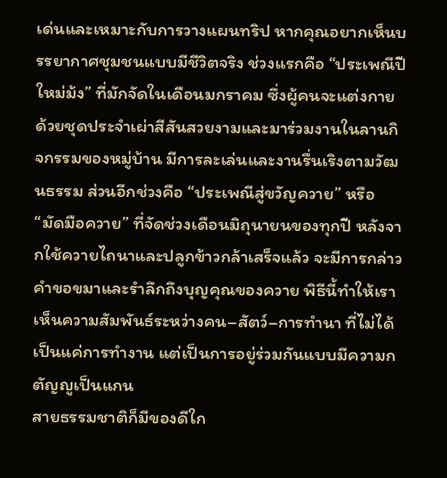เด่นและเหมาะกับการวางแผนทริป หากคุณอยากเห็นบรรยากาศชุมชนแบบมีชีวิตจริง ช่วงแรกคือ “ประเพณีปีใหม่ม้ง” ที่มักจัดในเดือนมกราคม ซึ่งผู้คนจะแต่งกายด้วยชุดประจำเผ่าสีสันสวยงามและมาร่วมงานในลานกิจกรรมของหมู่บ้าน มีการละเล่นและงานรื่นเริงตามวัฒนธรรม ส่วนอีกช่วงคือ “ประเพณีสู่ขวัญควาย” หรือ “มัดมือควาย” ที่จัดช่วงเดือนมิถุนายนของทุกปี หลังจากใช้ควายไถนาและปลูกข้าวกล้าเสร็จแล้ว จะมีการกล่าวคำขอขมาและรำลึกถึงบุญคุณของควาย พิธีนี้ทำให้เราเห็นความสัมพันธ์ระหว่างคน–สัตว์–การทำนา ที่ไม่ได้เป็นแค่การทำงาน แต่เป็นการอยู่ร่วมกันแบบมีความกตัญญูเป็นแกน
สายธรรมชาติก็มีของดีใก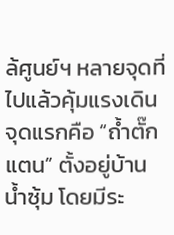ล้ศูนย์ฯ หลายจุดที่ไปแล้วคุ้มแรงเดิน จุดแรกคือ “ถ้ำตั๊กแตน” ตั้งอยู่บ้านน้ำซุ้ม โดยมีระ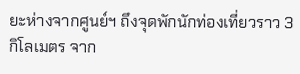ยะห่างจากศูนย์ฯ ถึงจุดพักนักท่องเที่ยวราว 3 กิโลเมตร จาก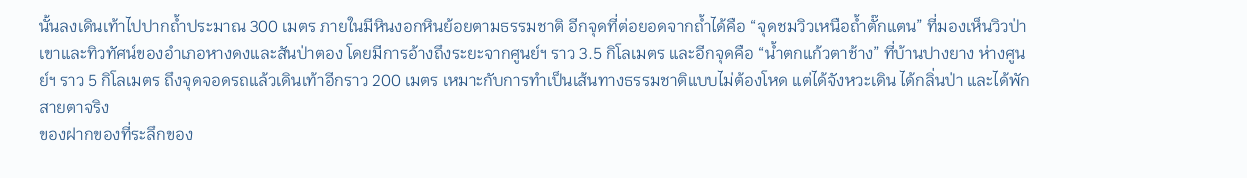นั้นลงเดินเท้าไปปากถ้ำประมาณ 300 เมตร ภายในมีหินงอกหินย้อยตามธรรมชาติ อีกจุดที่ต่อยอดจากถ้ำได้คือ “จุดชมวิวเหนือถ้ำตั๊กแตน” ที่มองเห็นวิวป่าเขาและทิวทัศน์ของอำเภอหางดงและสันป่าตอง โดยมีการอ้างถึงระยะจากศูนย์ฯ ราว 3.5 กิโลเมตร และอีกจุดคือ “น้ำตกแก้วตาช้าง” ที่บ้านปางยาง ห่างศูนย์ฯ ราว 5 กิโลเมตร ถึงจุดจอดรถแล้วเดินเท้าอีกราว 200 เมตร เหมาะกับการทำเป็นเส้นทางธรรมชาติแบบไม่ต้องโหด แต่ได้จังหวะเดิน ได้กลิ่นป่า และได้พักสายตาจริง
ของฝากของที่ระลึกของ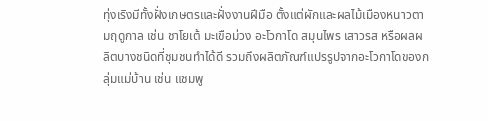ทุ่งเริงมีทั้งฝั่งเกษตรและฝั่งงานฝีมือ ตั้งแต่ผักและผลไม้เมืองหนาวตามฤดูกาล เช่น ชาโยเต้ มะเขือม่วง อะโวกาโด สมุนไพร เสาวรส หรือผลผลิตบางชนิดที่ชุมชนทำได้ดี รวมถึงผลิตภัณฑ์แปรรูปจากอะโวกาโดของกลุ่มแม่บ้าน เช่น แชมพู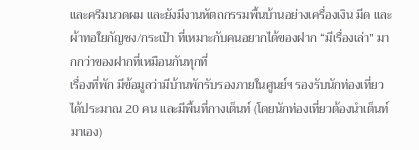และครีมนวดผม และยังมีงานหัตถกรรมพื้นบ้านอย่างเครื่องเงิน มีด และผ้าทอใยกัญชง/กระเป๋า ที่เหมาะกับคนอยากได้ของฝาก “มีเรื่องเล่า” มากกว่าของฝากที่เหมือนกันทุกที่
เรื่องที่พัก มีข้อมูลว่ามีบ้านพักรับรองภายในศูนย์ฯ รองรับนักท่องเที่ยวได้ประมาณ 20 คน และมีพื้นที่กางเต็นท์ (โดยนักท่องเที่ยวต้องนำเต็นท์มาเอง)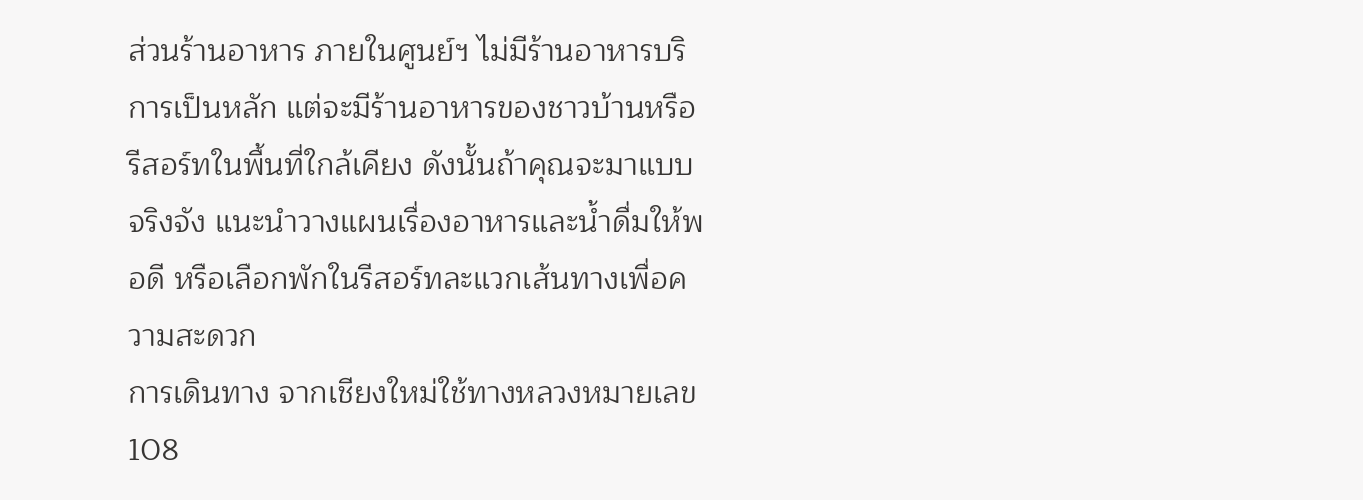ส่วนร้านอาหาร ภายในศูนย์ฯ ไม่มีร้านอาหารบริการเป็นหลัก แต่จะมีร้านอาหารของชาวบ้านหรือรีสอร์ทในพื้นที่ใกล้เคียง ดังนั้นถ้าคุณจะมาแบบจริงจัง แนะนำวางแผนเรื่องอาหารและน้ำดื่มให้พอดี หรือเลือกพักในรีสอร์ทละแวกเส้นทางเพื่อความสะดวก
การเดินทาง จากเชียงใหม่ใช้ทางหลวงหมายเลข 108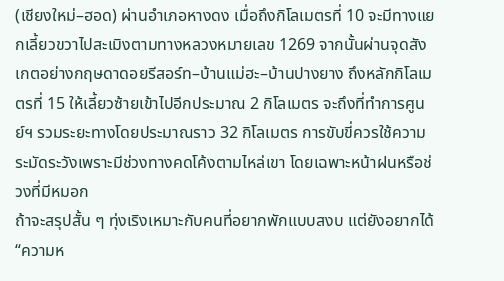(เชียงใหม่–ฮอด) ผ่านอำเภอหางดง เมื่อถึงกิโลเมตรที่ 10 จะมีทางแยกเลี้ยวขวาไปสะเมิงตามทางหลวงหมายเลข 1269 จากนั้นผ่านจุดสังเกตอย่างกฤษดาดอยรีสอร์ท–บ้านแม่ฮะ–บ้านปางยาง ถึงหลักกิโลเมตรที่ 15 ให้เลี้ยวซ้ายเข้าไปอีกประมาณ 2 กิโลเมตร จะถึงที่ทำการศูนย์ฯ รวมระยะทางโดยประมาณราว 32 กิโลเมตร การขับขี่ควรใช้ความระมัดระวังเพราะมีช่วงทางคดโค้งตามไหล่เขา โดยเฉพาะหน้าฝนหรือช่วงที่มีหมอก
ถ้าจะสรุปสั้น ๆ ทุ่งเริงเหมาะกับคนที่อยากพักแบบสงบ แต่ยังอยากได้ “ความห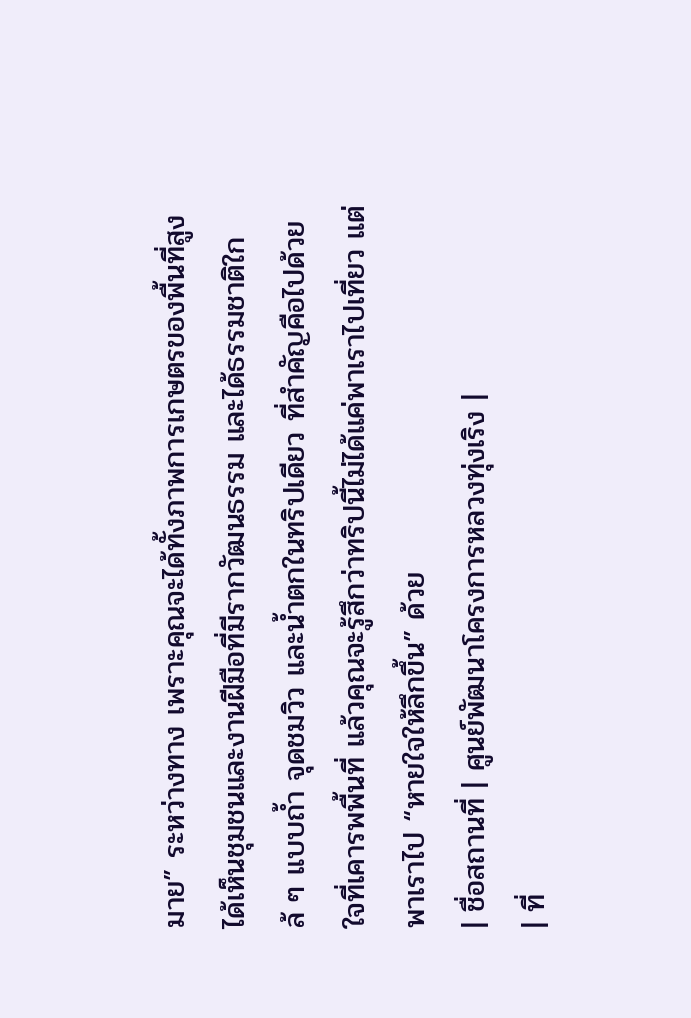มาย” ระหว่างทาง เพราะคุณจะได้ทั้งภาพการเกษตรของพื้นที่สูง ได้เห็นชุมชนและงานฝีมือที่มีรากวัฒนธรรม และได้ธรรมชาติใกล้ ๆ แบบถ้ำ จุดชมวิว และน้ำตกในทริปเดียว ที่สำคัญคือไปด้วยใจที่เคารพพื้นที่ แล้วคุณจะรู้สึกว่าทริปนี้ไม่ได้แค่พาเราไปเที่ยว แต่พาเราไป “หายใจให้ลึกขึ้น” ด้วย
| ชื่อสถานที่ | ศูนย์พัฒนาโครงการหลวงทุ่งเริง |
| ที่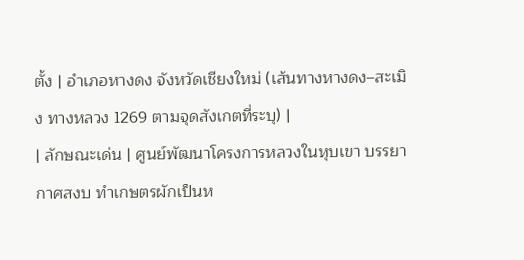ตั้ง | อำเภอหางดง จังหวัดเชียงใหม่ (เส้นทางหางดง–สะเมิง ทางหลวง 1269 ตามจุดสังเกตที่ระบุ) |
| ลักษณะเด่น | ศูนย์พัฒนาโครงการหลวงในหุบเขา บรรยากาศสงบ ทำเกษตรผักเป็นห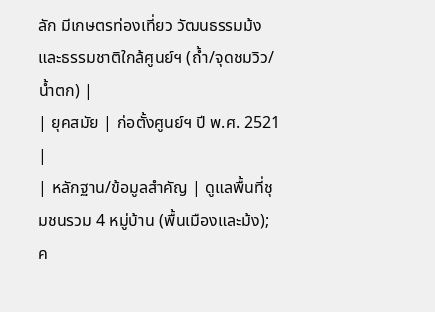ลัก มีเกษตรท่องเที่ยว วัฒนธรรมม้ง และธรรมชาติใกล้ศูนย์ฯ (ถ้ำ/จุดชมวิว/น้ำตก) |
| ยุคสมัย | ก่อตั้งศูนย์ฯ ปี พ.ศ. 2521 |
| หลักฐาน/ข้อมูลสำคัญ | ดูแลพื้นที่ชุมชนรวม 4 หมู่บ้าน (พื้นเมืองและม้ง); ค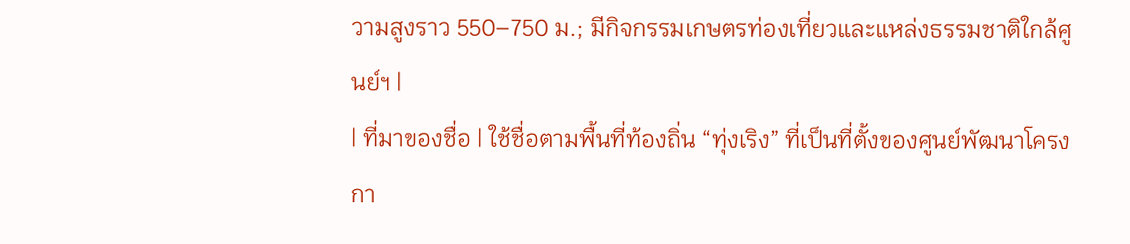วามสูงราว 550–750 ม.; มีกิจกรรมเกษตรท่องเที่ยวและแหล่งธรรมชาติใกล้ศูนย์ฯ |
| ที่มาของชื่อ | ใช้ชื่อตามพื้นที่ท้องถิ่น “ทุ่งเริง” ที่เป็นที่ตั้งของศูนย์พัฒนาโครงกา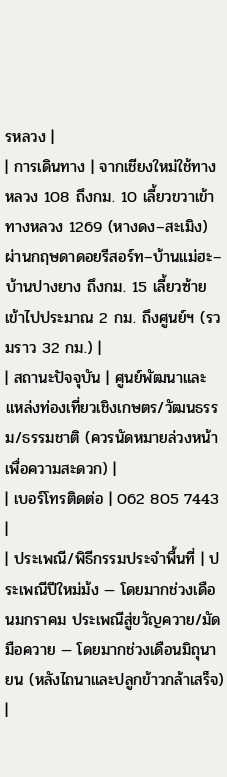รหลวง |
| การเดินทาง | จากเชียงใหม่ใช้ทางหลวง 108 ถึงกม. 10 เลี้ยวขวาเข้าทางหลวง 1269 (หางดง–สะเมิง) ผ่านกฤษดาดอยรีสอร์ท–บ้านแม่ฮะ–บ้านปางยาง ถึงกม. 15 เลี้ยวซ้ายเข้าไปประมาณ 2 กม. ถึงศูนย์ฯ (รวมราว 32 กม.) |
| สถานะปัจจุบัน | ศูนย์พัฒนาและแหล่งท่องเที่ยวเชิงเกษตร/วัฒนธรรม/ธรรมชาติ (ควรนัดหมายล่วงหน้าเพื่อความสะดวก) |
| เบอร์โทรติดต่อ | 062 805 7443 |
| ประเพณี/พิธีกรรมประจำพื้นที่ | ประเพณีปีใหม่ม้ง — โดยมากช่วงเดือนมกราคม ประเพณีสู่ขวัญควาย/มัดมือควาย — โดยมากช่วงเดือนมิถุนายน (หลังไถนาและปลูกข้าวกล้าเสร็จ) |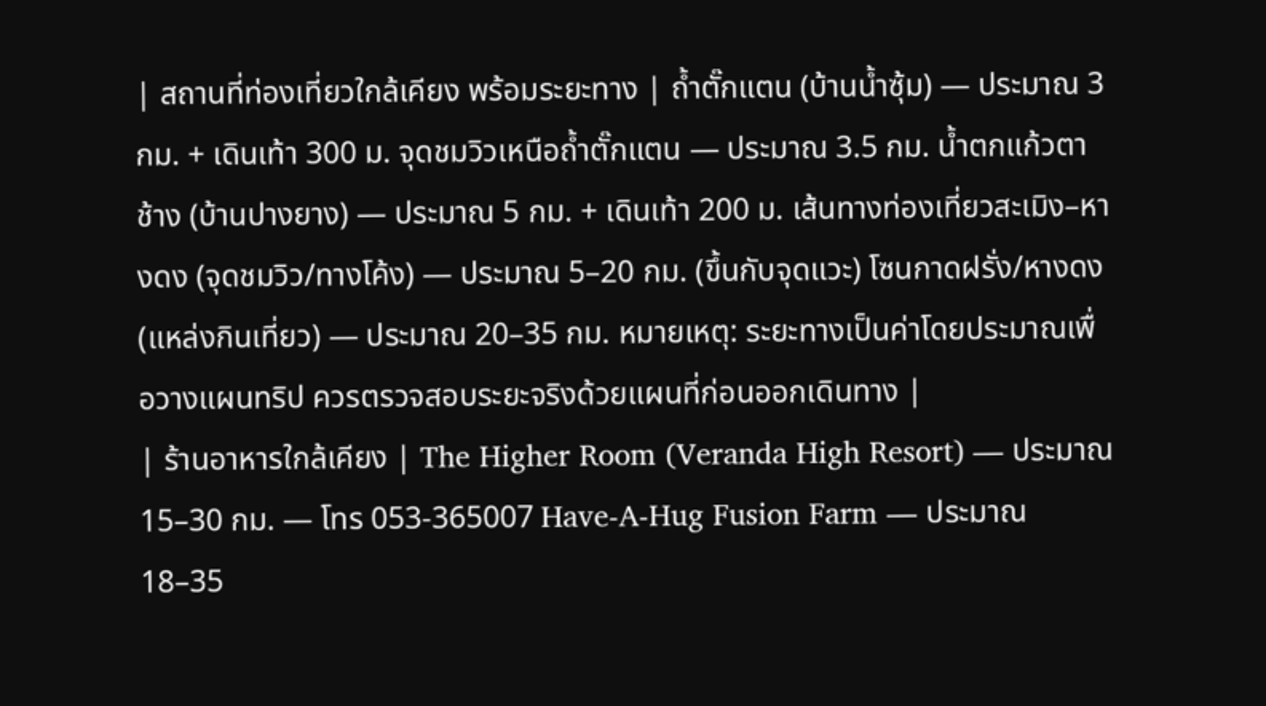| สถานที่ท่องเที่ยวใกล้เคียง พร้อมระยะทาง | ถ้ำตั๊กแตน (บ้านน้ำซุ้ม) — ประมาณ 3 กม. + เดินเท้า 300 ม. จุดชมวิวเหนือถ้ำตั๊กแตน — ประมาณ 3.5 กม. น้ำตกแก้วตาช้าง (บ้านปางยาง) — ประมาณ 5 กม. + เดินเท้า 200 ม. เส้นทางท่องเที่ยวสะเมิง–หางดง (จุดชมวิว/ทางโค้ง) — ประมาณ 5–20 กม. (ขึ้นกับจุดแวะ) โซนกาดฝรั่ง/หางดง (แหล่งกินเที่ยว) — ประมาณ 20–35 กม. หมายเหตุ: ระยะทางเป็นค่าโดยประมาณเพื่อวางแผนทริป ควรตรวจสอบระยะจริงด้วยแผนที่ก่อนออกเดินทาง |
| ร้านอาหารใกล้เคียง | The Higher Room (Veranda High Resort) — ประมาณ 15–30 กม. — โทร 053-365007 Have-A-Hug Fusion Farm — ประมาณ 18–35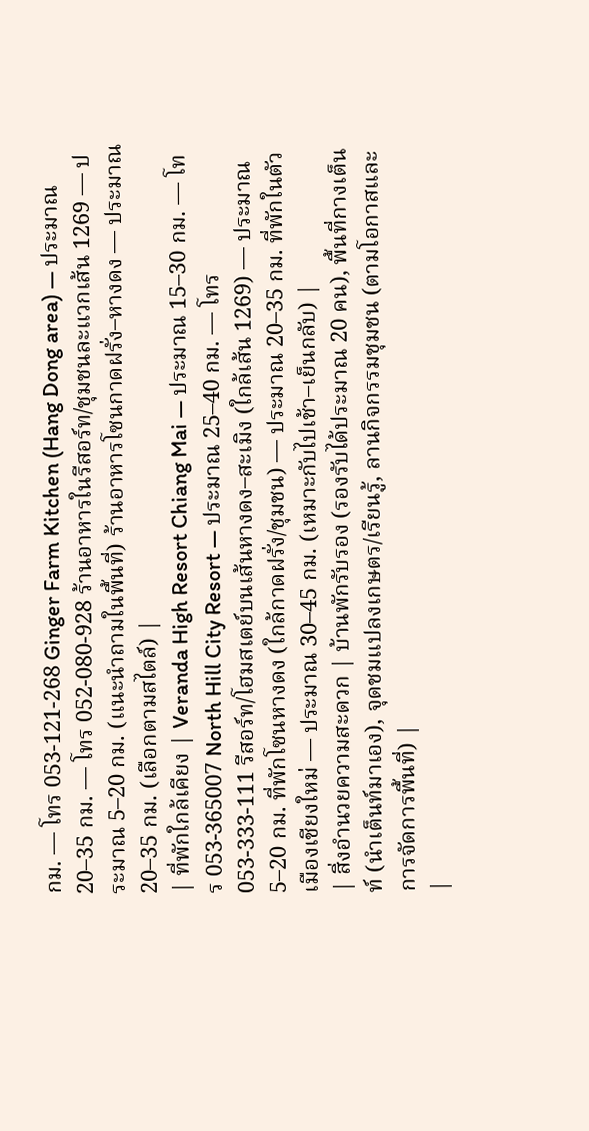กม. — โทร 053-121-268 Ginger Farm Kitchen (Hang Dong area) — ประมาณ 20–35 กม. — โทร 052-080-928 ร้านอาหารในรีสอร์ท/ชุมชนละแวกเส้น 1269 — ประมาณ 5–20 กม. (แนะนำถามในพื้นที่) ร้านอาหารโซนกาดฝรั่ง–หางดง — ประมาณ 20–35 กม. (เลือกตามสไตล์) |
| ที่พักใกล้เคียง | Veranda High Resort Chiang Mai — ประมาณ 15–30 กม. — โทร 053-365007 North Hill City Resort — ประมาณ 25–40 กม. — โทร 053-333-111 รีสอร์ท/โฮมสเตย์บนเส้นหางดง–สะเมิง (ใกล้เส้น 1269) — ประมาณ 5–20 กม. ที่พักโซนหางดง (ใกล้กาดฝรั่ง/ชุมชน) — ประมาณ 20–35 กม. ที่พักในตัวเมืองเชียงใหม่ — ประมาณ 30–45 กม. (เหมาะกับไปเช้า–เย็นกลับ) |
| สิ่งอำนวยความสะดวก | บ้านพักรับรอง (รองรับได้ประมาณ 20 คน), พื้นที่กางเต็นท์ (นำเต็นท์มาเอง), จุดชมแปลงเกษตร/เรียนรู้, ลานกิจกรรมชุมชน (ตามโอกาสและการจัดการพื้นที่) |
|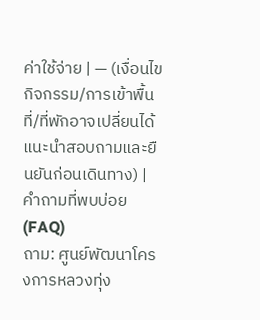ค่าใช้จ่าย | — (เงื่อนไขกิจกรรม/การเข้าพื้นที่/ที่พักอาจเปลี่ยนได้ แนะนำสอบถามและยืนยันก่อนเดินทาง) |
คำถามที่พบบ่อย (FAQ)
ถาม: ศูนย์พัฒนาโครงการหลวงทุ่ง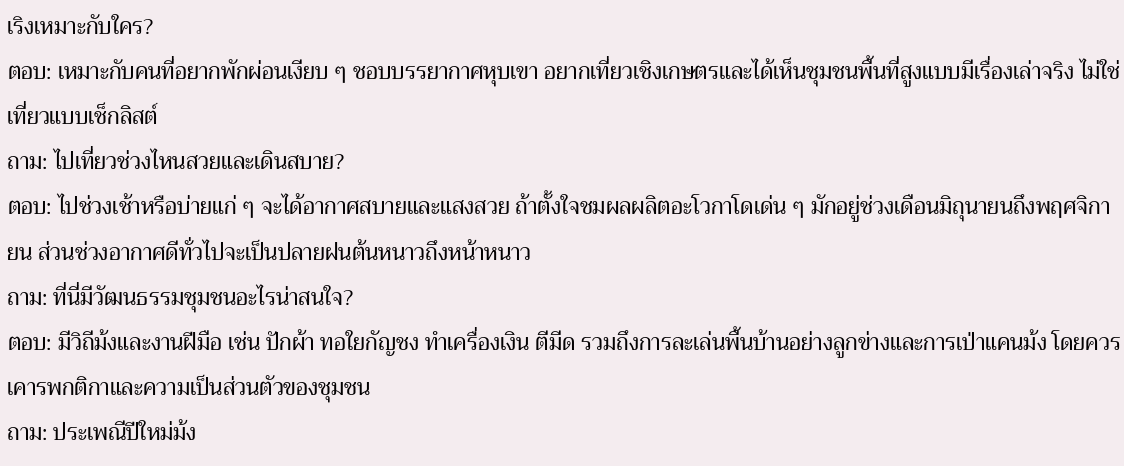เริงเหมาะกับใคร?
ตอบ: เหมาะกับคนที่อยากพักผ่อนเงียบ ๆ ชอบบรรยากาศหุบเขา อยากเที่ยวเชิงเกษตรและได้เห็นชุมชนพื้นที่สูงแบบมีเรื่องเล่าจริง ไม่ใช่เที่ยวแบบเช็กลิสต์
ถาม: ไปเที่ยวช่วงไหนสวยและเดินสบาย?
ตอบ: ไปช่วงเช้าหรือบ่ายแก่ ๆ จะได้อากาศสบายและแสงสวย ถ้าตั้งใจชมผลผลิตอะโวกาโดเด่น ๆ มักอยู่ช่วงเดือนมิถุนายนถึงพฤศจิกายน ส่วนช่วงอากาศดีทั่วไปจะเป็นปลายฝนต้นหนาวถึงหน้าหนาว
ถาม: ที่นี่มีวัฒนธรรมชุมชนอะไรน่าสนใจ?
ตอบ: มีวิถีม้งและงานฝีมือ เช่น ปักผ้า ทอใยกัญชง ทำเครื่องเงิน ตีมีด รวมถึงการละเล่นพื้นบ้านอย่างลูกข่างและการเป่าแคนม้ง โดยควรเคารพกติกาและความเป็นส่วนตัวของชุมชน
ถาม: ประเพณีปีใหม่ม้ง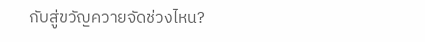กับสู่ขวัญควายจัดช่วงไหน?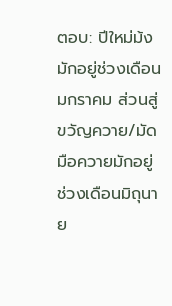ตอบ: ปีใหม่ม้งมักอยู่ช่วงเดือนมกราคม ส่วนสู่ขวัญควาย/มัดมือควายมักอยู่ช่วงเดือนมิถุนาย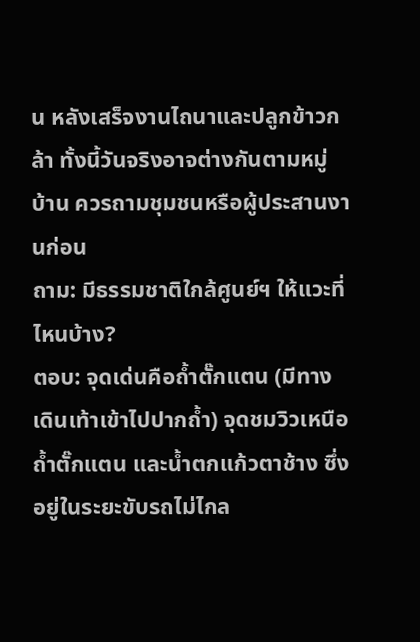น หลังเสร็จงานไถนาและปลูกข้าวกล้า ทั้งนี้วันจริงอาจต่างกันตามหมู่บ้าน ควรถามชุมชนหรือผู้ประสานงานก่อน
ถาม: มีธรรมชาติใกล้ศูนย์ฯ ให้แวะที่ไหนบ้าง?
ตอบ: จุดเด่นคือถ้ำตั๊กแตน (มีทางเดินเท้าเข้าไปปากถ้ำ) จุดชมวิวเหนือถ้ำตั๊กแตน และน้ำตกแก้วตาช้าง ซึ่งอยู่ในระยะขับรถไม่ไกล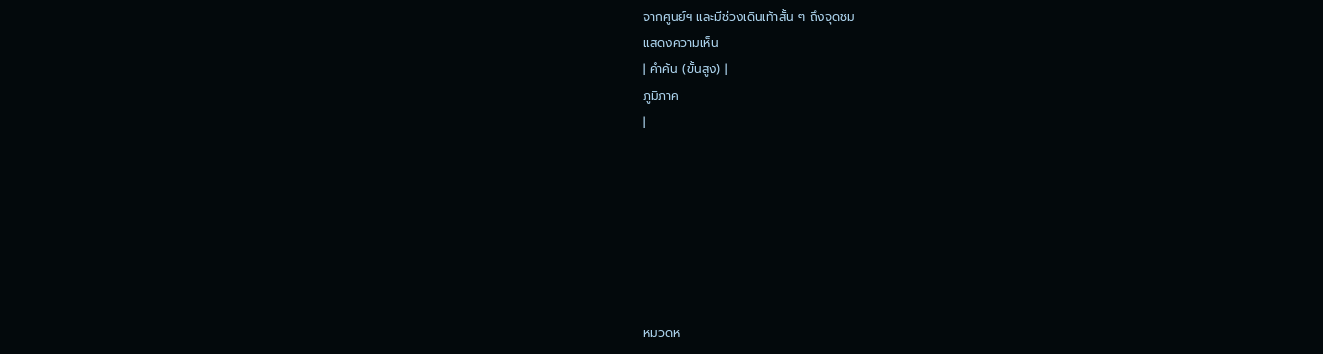จากศูนย์ฯ และมีช่วงเดินเท้าสั้น ๆ ถึงจุดชม
แสดงความเห็น
| คำค้น (ขั้นสูง) |
ภูมิภาค
|







หมวดห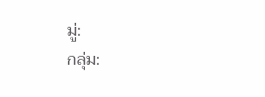มู่:
กลุ่ม: